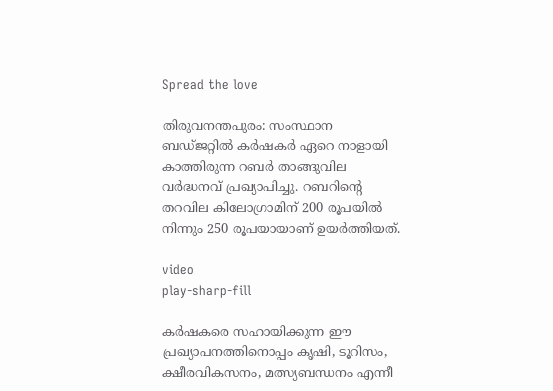Spread the love

തിരുവനന്തപുരം: സംസ്ഥാന ബഡ്ജറ്റിൽ കർഷകർ ഏറെ നാളായി കാത്തിരുന്ന റബർ താങ്ങുവില വർദ്ധനവ് പ്രഖ്യാപിച്ചു. റബറിന്റെ തറവില കിലോഗ്രാമിന് 200 രൂപയില്‍ നിന്നും 250 രൂപയായാണ് ഉയർത്തിയത്.

video
play-sharp-fill

കർഷകരെ സഹായിക്കുന്ന ഈ പ്രഖ്യാപനത്തിനൊപ്പം കൃഷി, ടൂറിസം, ക്ഷീരവികസനം, മത്സ്യബന്ധനം എന്നീ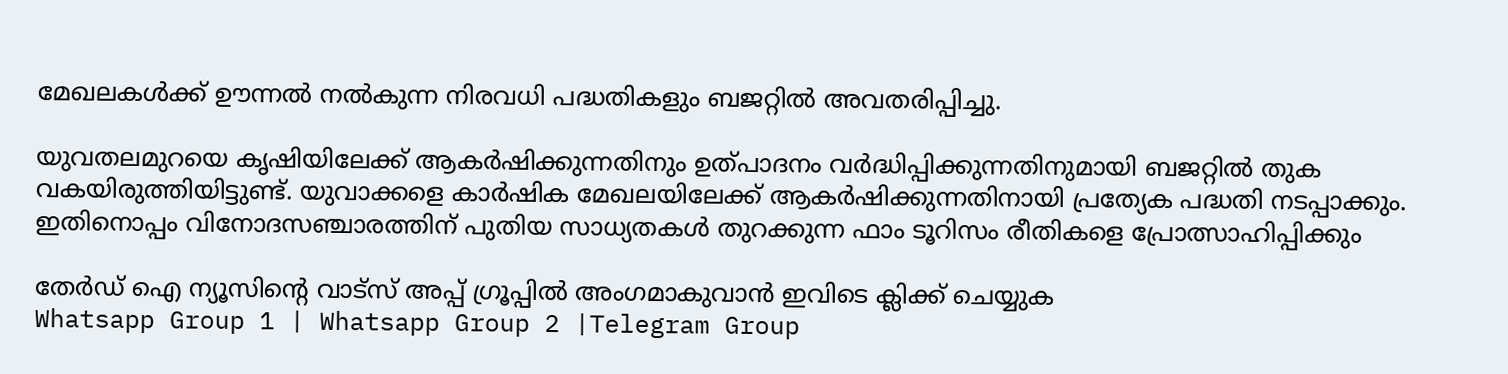മേഖലകള്‍ക്ക് ഊന്നല്‍ നല്‍കുന്ന നിരവധി പദ്ധതികളും ബജറ്റില്‍ അവതരിപ്പിച്ചു.

യുവതലമുറയെ കൃഷിയിലേക്ക് ആകർഷിക്കുന്നതിനും ഉത്പാദനം വർദ്ധിപ്പിക്കുന്നതിനുമായി ബജറ്റില്‍ തുക വകയിരുത്തിയിട്ടുണ്ട്. യുവാക്കളെ കാർഷിക മേഖലയിലേക്ക് ആകർഷിക്കുന്നതിനായി പ്രത്യേക പദ്ധതി നടപ്പാക്കും. ഇതിനൊപ്പം വിനോദസഞ്ചാരത്തിന് പുതിയ സാധ്യതകള്‍ തുറക്കുന്ന ഫാം ടൂറിസം രീതികളെ പ്രോത്സാഹിപ്പിക്കും

തേർഡ് ഐ ന്യൂസിന്റെ വാട്സ് അപ്പ് ഗ്രൂപ്പിൽ അംഗമാകുവാൻ ഇവിടെ ക്ലിക്ക് ചെയ്യുക
Whatsapp Group 1 | Whatsapp Group 2 |Telegram Group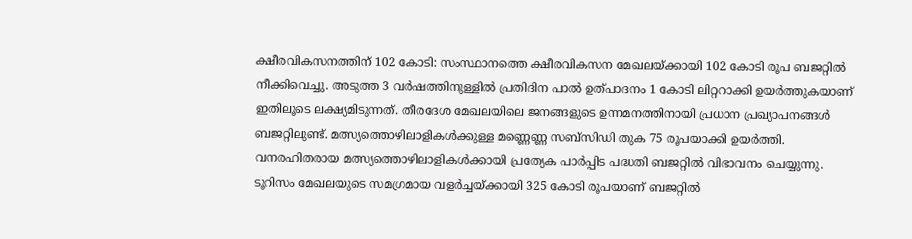ക്ഷീരവികസനത്തിന് 102 കോടി: സംസ്ഥാനത്തെ ക്ഷീരവികസന മേഖലയ്ക്കായി 102 കോടി രൂപ ബജറ്റില്‍ നീക്കിവെച്ചു. അടുത്ത 3 വർഷത്തിനുള്ളില്‍ പ്രതിദിന പാല്‍ ഉത്പാദനം 1 കോടി ലിറ്ററാക്കി ഉയർത്തുകയാണ് ഇതിലൂടെ ലക്ഷ്യമിടുന്നത്. തീരദേശ മേഖലയിലെ ജനങ്ങളുടെ ഉന്നമനത്തിനായി പ്രധാന പ്രഖ്യാപനങ്ങള്‍ ബജറ്റിലുണ്ട്. മത്സ്യത്തൊഴിലാളികള്‍ക്കുള്ള മണ്ണെണ്ണ സബ്‌സിഡി തുക 75 രൂപയാക്കി ഉയർത്തി. വനരഹിതരായ മത്സ്യത്തൊഴിലാളികള്‍ക്കായി പ്രത്യേക പാർപ്പിട പദ്ധതി ബജറ്റില്‍ വിഭാവനം ചെയ്യുന്നു. ടൂറിസം മേഖലയുടെ സമഗ്രമായ വളർച്ചയ്ക്കായി 325 കോടി രൂപയാണ് ബജറ്റില്‍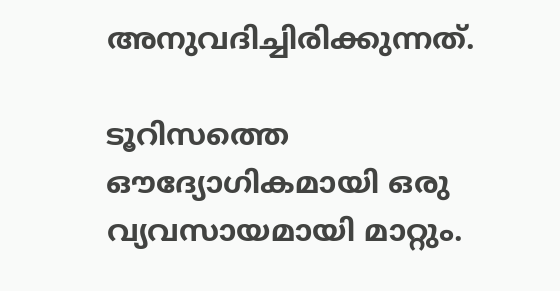അനുവദിച്ചിരിക്കുന്നത്.

ടൂറിസത്തെ ഔദ്യോഗികമായി ഒരു വ്യവസായമായി മാറ്റും.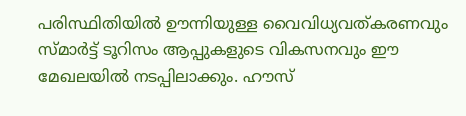പരിസ്ഥിതിയില്‍ ഊന്നിയുള്ള വൈവിധ്യവത്കരണവും സ്മാർട്ട് ടൂറിസം ആപ്പുകളുടെ വികസനവും ഈ മേഖലയില്‍ നടപ്പിലാക്കും. ഹൗസ്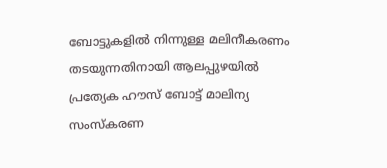ബോട്ടുകളില്‍ നിന്നുള്ള മലിനീകരണം തടയുന്നതിനായി ആലപ്പുഴയില്‍ പ്രത്യേക ഹൗസ് ബോട്ട് മാലിന്യ സംസ്കരണ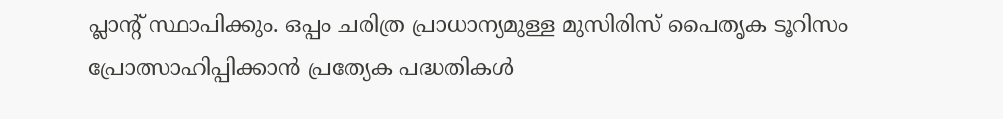പ്ലാന്റ് സ്ഥാപിക്കും. ഒപ്പം ചരിത്ര പ്രാധാന്യമുള്ള മുസിരിസ് പൈതൃക ടൂറിസം പ്രോത്സാഹിപ്പിക്കാൻ പ്രത്യേക പദ്ധതികള്‍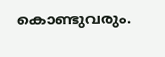കൊണ്ടുവരും.